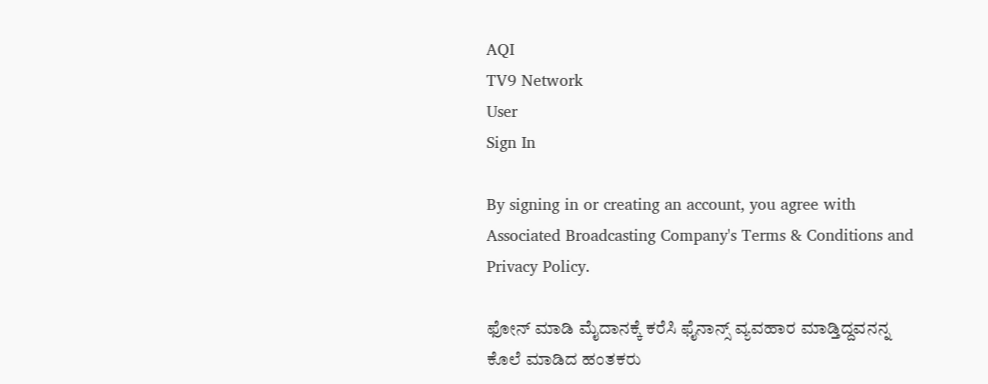AQI
TV9 Network
User
Sign In

By signing in or creating an account, you agree with Associated Broadcasting Company's Terms & Conditions and Privacy Policy.

ಫೋನ್‌ ಮಾಡಿ ಮೈದಾನಕ್ಕೆ ಕರೆಸಿ ಫೈನಾನ್ಸ್‌ ವ್ಯವಹಾರ ಮಾಡ್ತಿದ್ದವನನ್ನ ಕೊಲೆ ಮಾಡಿದ ಹಂತಕರು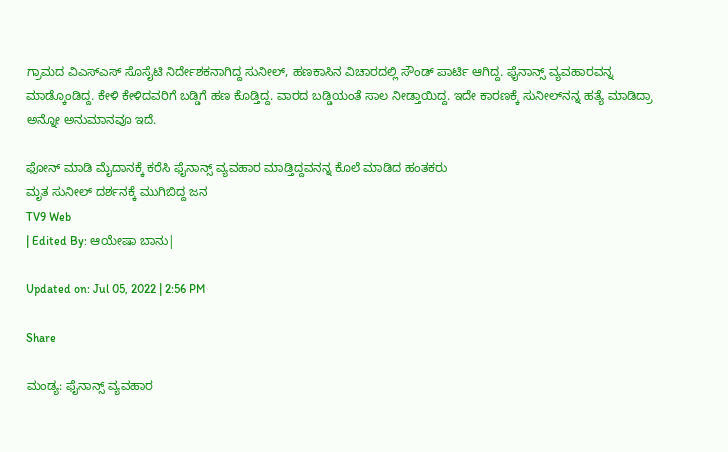ಗ್ರಾಮದ ವಿಎಸ್ಎಸ್ ಸೊಸೈಟಿ ನಿರ್ದೇಶಕನಾಗಿದ್ದ ಸುನೀಲ್‌, ಹಣಕಾಸಿನ ವಿಚಾರದಲ್ಲಿ ಸೌಂಡ್ ಪಾರ್ಟಿ ಆಗಿದ್ದ. ಫೈನಾನ್ಸ್ ವ್ಯವಹಾರವನ್ನ ಮಾಡ್ಕೊಂಡಿದ್ದ. ಕೇಳಿ ಕೇಳಿದವರಿಗೆ ಬಡ್ಡಿಗೆ ಹಣ ಕೊಡ್ತಿದ್ದ. ವಾರದ ಬಡ್ಡಿಯಂತೆ ಸಾಲ ನೀಡ್ತಾಯಿದ್ದ. ಇದೇ ಕಾರಣಕ್ಕೆ ಸುನೀಲ್‌ನನ್ನ ಹತ್ಯೆ ಮಾಡಿದ್ರಾ ಅನ್ನೋ ಅನುಮಾನವೂ ಇದೆ.

ಫೋನ್‌ ಮಾಡಿ ಮೈದಾನಕ್ಕೆ ಕರೆಸಿ ಫೈನಾನ್ಸ್‌ ವ್ಯವಹಾರ ಮಾಡ್ತಿದ್ದವನನ್ನ ಕೊಲೆ ಮಾಡಿದ ಹಂತಕರು
ಮೃತ ಸುನೀಲ್ ದರ್ಶನಕ್ಕೆ ಮುಗಿಬಿದ್ದ ಜನ
TV9 Web
| Edited By: ಆಯೇಷಾ ಬಾನು|

Updated on: Jul 05, 2022 | 2:56 PM

Share

ಮಂಡ್ಯ: ಫೈನಾನ್ಸ್‌ ವ್ಯವಹಾರ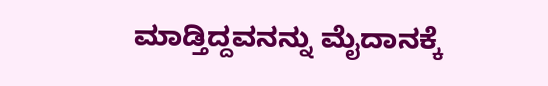ಮಾಡ್ತಿದ್ದವನನ್ನು ಮೈದಾನಕ್ಕೆ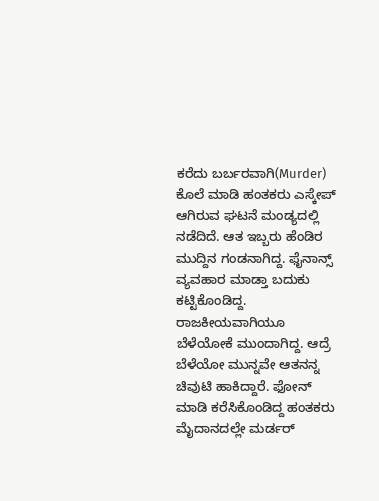ಕರೆದು ಬರ್ಬರವಾಗಿ(Murder) ಕೊಲೆ ಮಾಡಿ ಹಂತಕರು ಎಸ್ಕೇಪ್ ಆಗಿರುವ ಘಟನೆ ಮಂಡ್ಯದಲ್ಲಿ ನಡೆದಿದೆ. ಆತ ಇಬ್ಬರು ಹೆಂಡಿರ ಮುದ್ದಿನ ಗಂಡನಾಗಿದ್ದ. ಫೈನಾನ್ಸ್‌ ವ್ಯವಹಾರ ಮಾಡ್ತಾ ಬದುಕು ಕಟ್ಟಿಕೊಂಡಿದ್ದ. ರಾಜಕೀಯವಾಗಿಯೂ ಬೆಳೆಯೋಕೆ ಮುಂದಾಗಿದ್ದ. ಆದ್ರೆ ಬೆಳೆಯೋ ಮುನ್ನವೇ ಆತನನ್ನ ಚಿವುಟಿ ಹಾಕಿದ್ದಾರೆ. ಫೋನ್‌ ಮಾಡಿ ಕರೆಸಿಕೊಂಡಿದ್ದ ಹಂತಕರು ಮೈದಾನದಲ್ಲೇ ಮರ್ಡರ್‌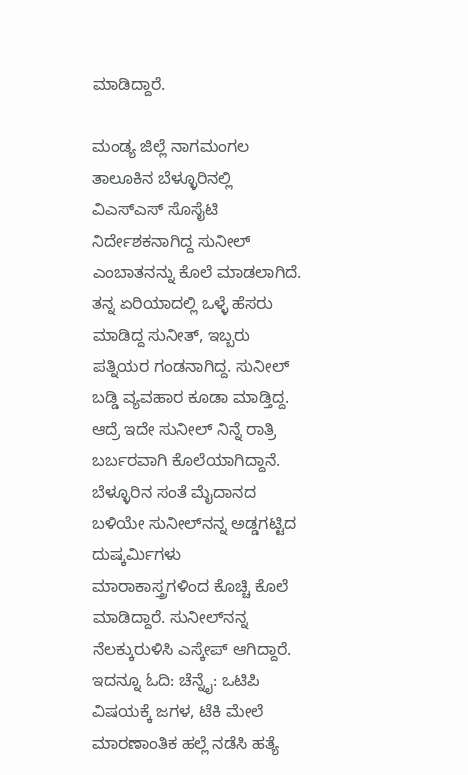ಮಾಡಿದ್ದಾರೆ.

ಮಂಡ್ಯ ಜಿಲ್ಲೆ ನಾಗಮಂಗಲ ತಾಲೂಕಿನ ಬೆಳ್ಳೂರಿನಲ್ಲಿ ವಿಎಸ್ಎಸ್ ಸೊಸೈಟಿ ನಿರ್ದೇಶಕನಾಗಿದ್ದ ಸುನೀಲ್‌ ಎಂಬಾತನನ್ನು ಕೊಲೆ ಮಾಡಲಾಗಿದೆ. ತನ್ನ ಏರಿಯಾದಲ್ಲಿ ಒಳ್ಳೆ ಹೆಸರು ಮಾಡಿದ್ದ ಸುನೀತ್, ಇಬ್ಬರು ಪತ್ನಿಯರ ಗಂಡನಾಗಿದ್ದ. ಸುನೀಲ್‌ ಬಡ್ಡಿ ವ್ಯವಹಾರ ಕೂಡಾ ಮಾಡ್ತಿದ್ದ. ಆದ್ರೆ ಇದೇ ಸುನೀಲ್‌ ನಿನ್ನೆ ರಾತ್ರಿ ಬರ್ಬರವಾಗಿ ಕೊಲೆಯಾಗಿದ್ದಾನೆ. ಬೆಳ್ಳೂರಿನ ಸಂತೆ ಮೈದಾನದ ಬಳಿಯೇ ಸುನೀಲ್‌ನನ್ನ ಅಡ್ಡಗಟ್ಟಿದ ದುಷ್ಕರ್ಮಿಗಳು ಮಾರಾಕಾಸ್ತ್ರಗಳಿಂದ ಕೊಚ್ಚಿ ಕೊಲೆ ಮಾಡಿದ್ದಾರೆ. ಸುನೀಲ್‌ನನ್ನ ನೆಲಕ್ಕುರುಳಿಸಿ ಎಸ್ಕೇಪ್‌ ಆಗಿದ್ದಾರೆ. ಇದನ್ನೂ ಓದಿ: ಚೆನ್ನೈ: ಒಟಿಪಿ ವಿಷಯಕ್ಕೆ ಜಗಳ, ಟೆಕಿ ಮೇಲೆ ಮಾರಣಾಂತಿಕ ಹಲ್ಲೆ ನಡೆಸಿ ಹತ್ಯೆ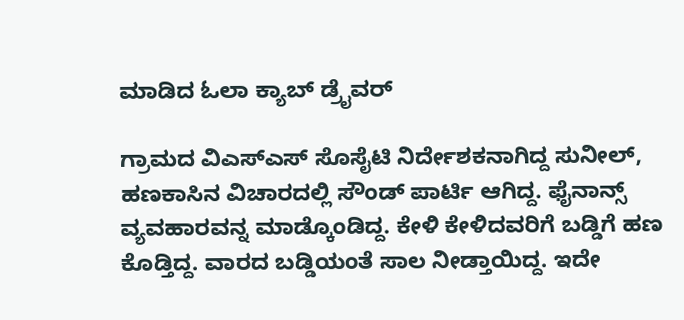ಮಾಡಿದ ಓಲಾ ಕ್ಯಾಬ್ ಡ್ರೈವರ್

ಗ್ರಾಮದ ವಿಎಸ್ಎಸ್ ಸೊಸೈಟಿ ನಿರ್ದೇಶಕನಾಗಿದ್ದ ಸುನೀಲ್‌, ಹಣಕಾಸಿನ ವಿಚಾರದಲ್ಲಿ ಸೌಂಡ್ ಪಾರ್ಟಿ ಆಗಿದ್ದ. ಫೈನಾನ್ಸ್ ವ್ಯವಹಾರವನ್ನ ಮಾಡ್ಕೊಂಡಿದ್ದ. ಕೇಳಿ ಕೇಳಿದವರಿಗೆ ಬಡ್ಡಿಗೆ ಹಣ ಕೊಡ್ತಿದ್ದ. ವಾರದ ಬಡ್ಡಿಯಂತೆ ಸಾಲ ನೀಡ್ತಾಯಿದ್ದ. ಇದೇ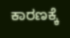ಕಾರಣಕ್ಕೆ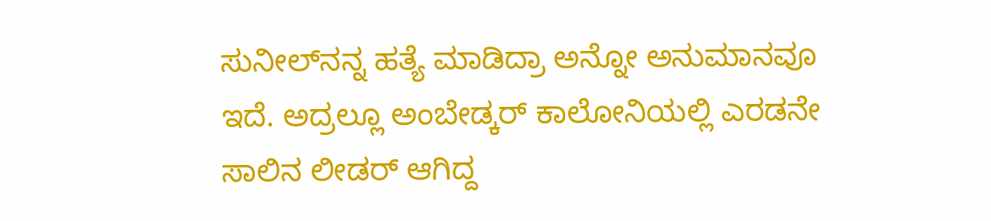ಸುನೀಲ್‌ನನ್ನ ಹತ್ಯೆ ಮಾಡಿದ್ರಾ ಅನ್ನೋ ಅನುಮಾನವೂ ಇದೆ. ಅದ್ರಲ್ಲೂ ಅಂಬೇಡ್ಕರ್‌ ಕಾಲೋನಿಯಲ್ಲಿ ಎರಡನೇ ಸಾಲಿನ ಲೀಡರ್‌ ಆಗಿದ್ದ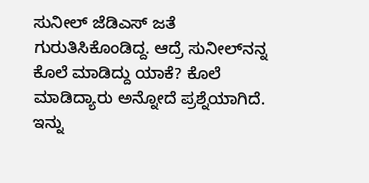ಸುನೀಲ್‌ ಜೆಡಿಎಸ್‌ ಜತೆ ಗುರುತಿಸಿಕೊಂಡಿದ್ದ. ಆದ್ರೆ ಸುನೀಲ್‌ನನ್ನ ಕೊಲೆ ಮಾಡಿದ್ದು ಯಾಕೆ? ಕೊಲೆ ಮಾಡಿದ್ಯಾರು ಅನ್ನೋದೆ ಪ್ರಶ್ನೆಯಾಗಿದೆ. ಇನ್ನು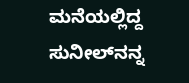ಮನೆಯಲ್ಲಿದ್ದ ಸುನೀಲ್‌ನನ್ನ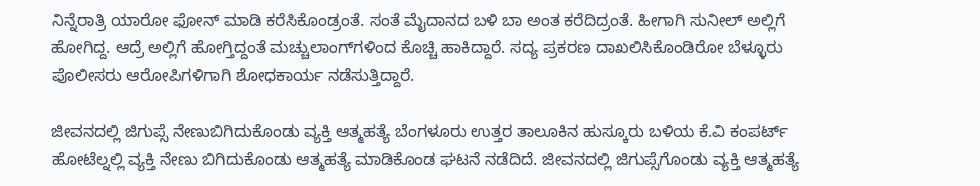ನಿನ್ನೆರಾತ್ರಿ ಯಾರೋ ಫೋನ್‌ ಮಾಡಿ ಕರೆಸಿಕೊಂಡ್ರಂತೆ. ಸಂತೆ ಮೈದಾನದ ಬಳಿ ಬಾ ಅಂತ ಕರೆದಿದ್ರಂತೆ. ಹೀಗಾಗಿ ಸುನೀಲ್‌ ಅಲ್ಲಿಗೆ ಹೋಗಿದ್ದ. ಆದ್ರೆ ಅಲ್ಲಿಗೆ ಹೋಗ್ತಿದ್ದಂತೆ ಮಚ್ಚುಲಾಂಗ್‌ಗಳಿಂದ ಕೊಚ್ಚಿ ಹಾಕಿದ್ದಾರೆ. ಸದ್ಯ ಪ್ರಕರಣ ದಾಖಲಿಸಿಕೊಂಡಿರೋ ಬೆಳ್ಳೂರು ಪೊಲೀಸರು ಆರೋಪಿಗಳಿಗಾಗಿ ಶೋಧಕಾರ್ಯ ನಡೆಸುತ್ತಿದ್ದಾರೆ.

ಜೀವನದಲ್ಲಿ ಜಿಗುಪ್ಸೆ ನೇಣುಬಿಗಿದುಕೊಂಡು ವ್ಯಕ್ತಿ ಆತ್ಮಹತ್ಯೆ ಬೆಂಗಳೂರು ಉತ್ತರ ತಾಲೂಕಿನ ಹುಸ್ಕೂರು ಬಳಿಯ ಕೆ.ವಿ ಕಂಪರ್ಟ್ ಹೋಟೆಲ್ನಲ್ಲಿ ವ್ಯಕ್ತಿ ನೇಣು ಬಿಗಿದುಕೊಂಡು ಆತ್ಮಹತ್ಯೆ ಮಾಡಿಕೊಂಡ ಘಟನೆ ನಡೆದಿದೆ. ಜೀವನದಲ್ಲಿ ಜಿಗುಪ್ಸೆಗೊಂಡು ವ್ಯಕ್ತಿ ಆತ್ಮಹತ್ಯೆ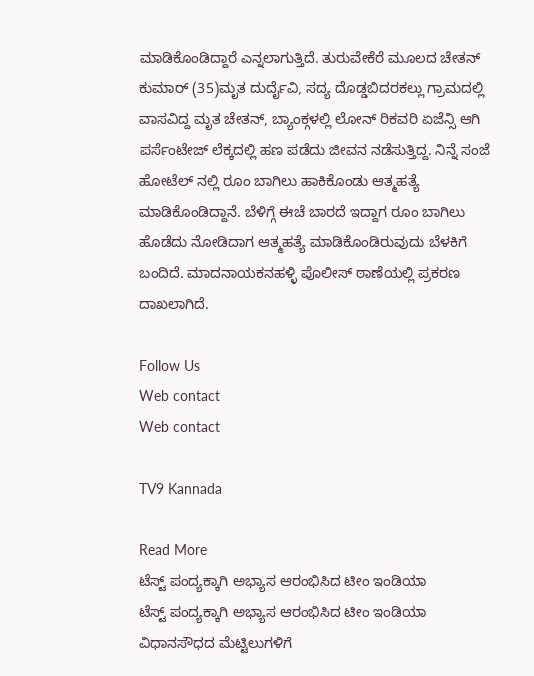ಮಾಡಿಕೊಂಡಿದ್ದಾರೆ ಎನ್ನಲಾಗುತ್ತಿದೆ. ತುರುವೇಕೆರೆ ಮೂಲದ ಚೇತನ್ ಕುಮಾರ್ (35)ಮೃತ ದುರ್ದೈವಿ, ಸದ್ಯ ದೊಡ್ಡಬಿದರಕಲ್ಲು ಗ್ರಾಮದಲ್ಲಿ ವಾಸವಿದ್ದ ಮೃತ ಚೇತನ್, ಬ್ಯಾಂಕ್ಗಳಲ್ಲಿ ಲೋನ್ ರಿಕವರಿ ಏಜೆನ್ಸಿ ಆಗಿ ಪರ್ಸೆಂಟೇಜ್ ಲೆಕ್ಕದಲ್ಲಿ ಹಣ ಪಡೆದು ಜೀವನ ನಡೆಸುತ್ತಿದ್ದ. ನಿನ್ನೆ ಸಂಜೆ ಹೋಟೆಲ್ ನಲ್ಲಿ ರೂಂ ಬಾಗಿಲು ಹಾಕಿಕೊಂಡು ಆತ್ಮಹತ್ಯೆ ಮಾಡಿಕೊಂಡಿದ್ದಾನೆ. ಬೆಳಿಗ್ಗೆ ಈಚೆ ಬಾರದೆ ಇದ್ದಾಗ ರೂಂ ಬಾಗಿಲು ಹೊಡೆದು ನೋಡಿದಾಗ ಆತ್ಮಹತ್ಯೆ ಮಾಡಿಕೊಂಡಿರುವುದು ಬೆಳಕಿಗೆ ಬಂದಿದೆ. ಮಾದನಾಯಕನಹಳ್ಳಿ ಪೊಲೀಸ್ ಠಾಣೆಯಲ್ಲಿ ಪ್ರಕರಣ ದಾಖಲಾಗಿದೆ.

Follow Us
Web contact
Web contact

TV9 Kannada

Read More
ಟೆಸ್ಟ್ ಪಂದ್ಯಕ್ಕಾಗಿ ಅಭ್ಯಾಸ ಆರಂಭಿಸಿದ ಟೀಂ ಇಂಡಿಯಾ
ಟೆಸ್ಟ್ ಪಂದ್ಯಕ್ಕಾಗಿ ಅಭ್ಯಾಸ ಆರಂಭಿಸಿದ ಟೀಂ ಇಂಡಿಯಾ
ವಿಧಾನಸೌಧದ ಮೆಟ್ಟಿಲುಗಳಿಗೆ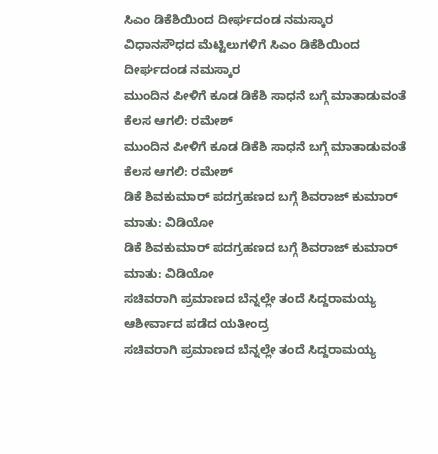ಸಿಎಂ ಡಿಕೆಶಿಯಿಂದ ದೀರ್ಘದಂಡ ನಮಸ್ಕಾರ
ವಿಧಾನಸೌಧದ ಮೆಟ್ಟಿಲುಗಳಿಗೆ ಸಿಎಂ ಡಿಕೆಶಿಯಿಂದ ದೀರ್ಘದಂಡ ನಮಸ್ಕಾರ
ಮುಂದಿನ ಪೀಳಿಗೆ ಕೂಡ ಡಿಕೆಶಿ ಸಾಧನೆ ಬಗ್ಗೆ ಮಾತಾಡುವಂತೆ ಕೆಲಸ ಆಗಲಿ: ರಮೇಶ್
ಮುಂದಿನ ಪೀಳಿಗೆ ಕೂಡ ಡಿಕೆಶಿ ಸಾಧನೆ ಬಗ್ಗೆ ಮಾತಾಡುವಂತೆ ಕೆಲಸ ಆಗಲಿ: ರಮೇಶ್
ಡಿಕೆ ಶಿವಕುಮಾರ್ ಪದಗ್ರಹಣದ ಬಗ್ಗೆ ಶಿವರಾಜ್ ಕುಮಾರ್ ಮಾತು: ವಿಡಿಯೋ
ಡಿಕೆ ಶಿವಕುಮಾರ್ ಪದಗ್ರಹಣದ ಬಗ್ಗೆ ಶಿವರಾಜ್ ಕುಮಾರ್ ಮಾತು: ವಿಡಿಯೋ
ಸಚಿವರಾಗಿ ಪ್ರಮಾಣದ ಬೆನ್ನಲ್ಲೇ ತಂದೆ ಸಿದ್ದರಾಮಯ್ಯ ಆಶೀರ್ವಾದ ಪಡೆದ ಯತೀಂದ್ರ
ಸಚಿವರಾಗಿ ಪ್ರಮಾಣದ ಬೆನ್ನಲ್ಲೇ ತಂದೆ ಸಿದ್ದರಾಮಯ್ಯ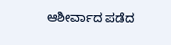ಆಶೀರ್ವಾದ ಪಡೆದ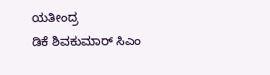ಯತೀಂದ್ರ
ಡಿಕೆ ಶಿವಕುಮಾರ್ ಸಿಎಂ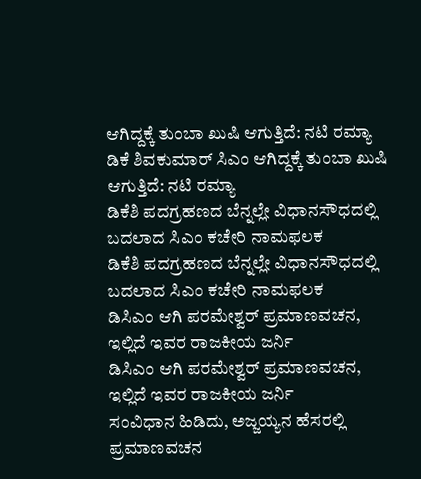ಆಗಿದ್ದಕ್ಕೆ ತುಂಬಾ ಖುಷಿ ಆಗುತ್ತಿದೆ: ನಟಿ ರಮ್ಯಾ
ಡಿಕೆ ಶಿವಕುಮಾರ್ ಸಿಎಂ ಆಗಿದ್ದಕ್ಕೆ ತುಂಬಾ ಖುಷಿ ಆಗುತ್ತಿದೆ: ನಟಿ ರಮ್ಯಾ
ಡಿಕೆಶಿ ಪದಗ್ರಹಣದ ಬೆನ್ನಲ್ಲೇ ವಿಧಾನಸೌಧದಲ್ಲಿ ಬದಲಾದ ಸಿಎಂ ಕಚೇರಿ ನಾಮಫಲಕ
ಡಿಕೆಶಿ ಪದಗ್ರಹಣದ ಬೆನ್ನಲ್ಲೇ ವಿಧಾನಸೌಧದಲ್ಲಿ ಬದಲಾದ ಸಿಎಂ ಕಚೇರಿ ನಾಮಫಲಕ
ಡಿಸಿಎಂ ಆಗಿ ಪರಮೇಶ್ವರ್ ಪ್ರಮಾಣವಚನ, ಇಲ್ಲಿದೆ ಇವರ ರಾಜಕೀಯ ಜರ್ನಿ
ಡಿಸಿಎಂ ಆಗಿ ಪರಮೇಶ್ವರ್ ಪ್ರಮಾಣವಚನ, ಇಲ್ಲಿದೆ ಇವರ ರಾಜಕೀಯ ಜರ್ನಿ
ಸಂವಿಧಾನ ಹಿಡಿದು, ಅಜ್ಜಯ್ಯನ ಹೆಸರಲ್ಲಿ ಪ್ರಮಾಣವಚನ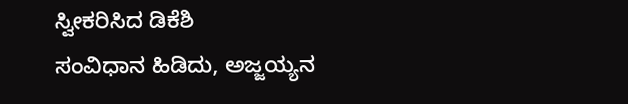ಸ್ವೀಕರಿಸಿದ ಡಿಕೆಶಿ
ಸಂವಿಧಾನ ಹಿಡಿದು, ಅಜ್ಜಯ್ಯನ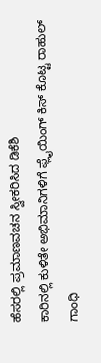ಹೆಸರಲ್ಲಿ ಪ್ರಮಾಣವಚನ ಸ್ವೀಕರಿಸಿದ ಡಿಕೆಶಿ
ಕಾರಿನಲ್ಲಿ ಕುಳಿತೇ ಅಭಿಮಾನಿಗಳಿಗೆ ಫ್ಲೈಯಿಂಗ್ ಕಿಸ್ ಕೊಟ್ಟ ರಾಹುಲ್ ಗಾಂಧಿ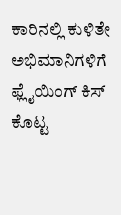ಕಾರಿನಲ್ಲಿ ಕುಳಿತೇ ಅಭಿಮಾನಿಗಳಿಗೆ ಫ್ಲೈಯಿಂಗ್ ಕಿಸ್ ಕೊಟ್ಟ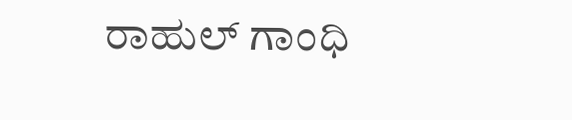ರಾಹುಲ್ ಗಾಂಧಿ